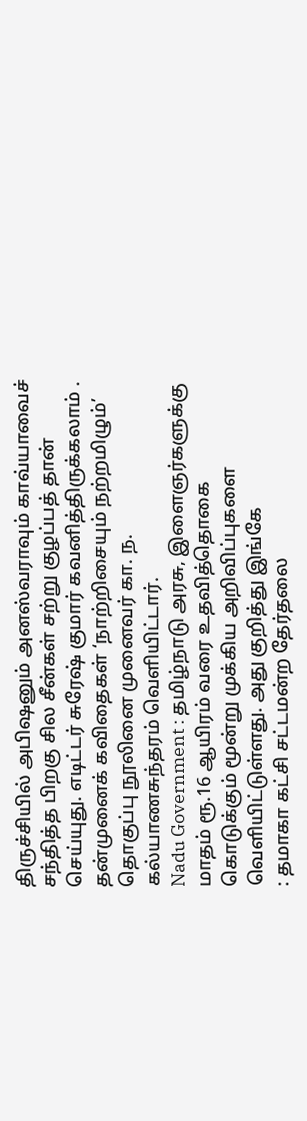திருச்சியில் அபிஷனும் அனஸ்வராவும் காவ்யாவைச் சந்தித்த பிறகு சில சீன்கள் சற்று குழப்பத் தான் செய்யுது. எடிட்டர் சுரேஷ் குமார் கவனித்திருக்கலாம் .
தன்முனைக் கவிதைகள் ‘நாற்றிசையும் நற்றமிழும்’ தொகுப்பு நூலினை முனைவர் கா. ந. கல்யாணசுந்தரம் வெளியிட்டார்.
Nadu Government : தமிழ்நாடு அரசு, இளைஞர்களுக்கு மாதம் ரூ.16 ஆயிரம் வரை உதவித்தொகை கொடுக்கும் மூன்று முக்கிய அறிவிப்புகளை வெளியிட்டுள்ளது. அது குறித்து இங்கே
: தமாகா கட்சி சட்டமன்ற தேர்தலை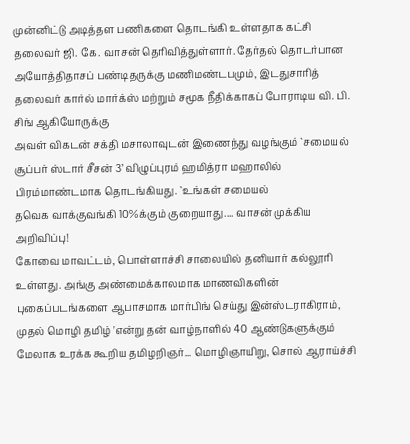முன்னிட்டு அடித்தள பணிகளை தொடங்கி உள்ளதாக கட்சி தலைவர் ஜி. கே. வாசன் தெரிவித்துள்ளார். தேர்தல் தொடர்பான
அயோத்திதாசப் பண்டிதருக்கு மணிமண்டபமும், இடதுசாரித் தலைவர் கார்ல் மார்க்ஸ் மற்றும் சமூக நீதிக்காகப் போராடிய வி. பி. சிங் ஆகியோருக்கு
அவள் விகடன் சக்தி மசாலாவுடன் இணைந்து வழங்கும் `சமையல் சூப்பர் ஸ்டார் சீசன் 3’ விழுப்புரம் ஹமித்ரா மஹாலில் பிரம்மாண்டமாக தொடங்கியது. `உங்கள் சமையல்
தவெக வாக்குவங்கி 10%க்கும் குறையாது.... வாசன் முக்கிய அறிவிப்பு!
கோவை மாவட்டம், பொள்ளாச்சி சாலையில் தனியார் கல்லூரி உள்ளது. அங்கு அண்மைக்காலமாக மாணவிகளின் புகைப்படங்களை ஆபாசமாக மார்பிங் செய்து இன்ஸ்டராகிராம்,
முதல் மொழி தமிழ் 'என்று தன் வாழ்நாளில் 40 ஆண்டுகளுக்கும் மேலாக உரக்க கூறிய தமிழறிஞர்... மொழிஞாயிறு, சொல் ஆராய்ச்சி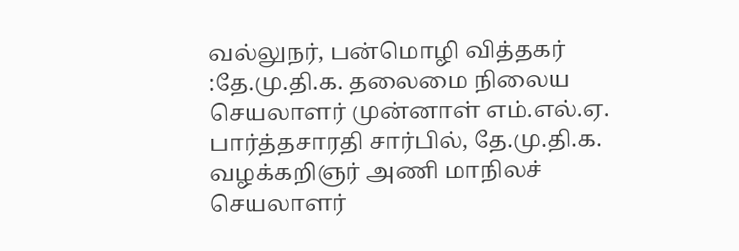வல்லுநர், பன்மொழி வித்தகர்
:தே.மு.தி.க. தலைமை நிலைய செயலாளர் முன்னாள் எம்.எல்.ஏ. பார்த்தசாரதி சார்பில், தே.மு.தி.க. வழக்கறிஞர் அணி மாநிலச் செயலாளர்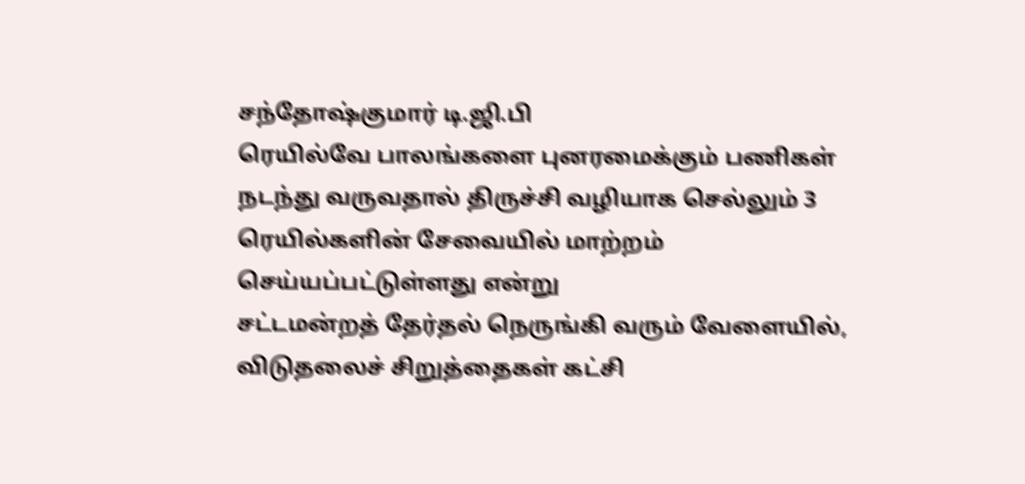சந்தோஷ்குமார் டி.ஜி.பி
ரெயில்வே பாலங்களை புனரமைக்கும் பணிகள் நடந்து வருவதால் திருச்சி வழியாக செல்லும் 3 ரெயில்களின் சேவையில் மாற்றம் செய்யப்பட்டுள்ளது என்று
சட்டமன்றத் தேர்தல் நெருங்கி வரும் வேளையில், விடுதலைச் சிறுத்தைகள் கட்சி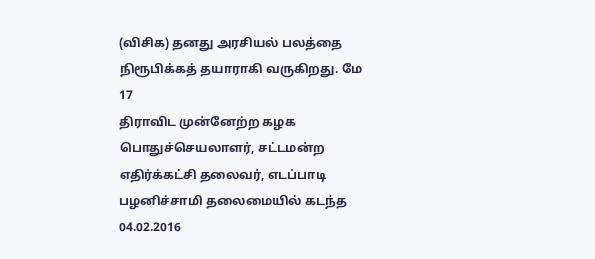(விசிக) தனது அரசியல் பலத்தை நிரூபிக்கத் தயாராகி வருகிறது. மே 17
திராவிட முன்னேற்ற கழக பொதுச்செயலாளர், சட்டமன்ற எதிர்க்கட்சி தலைவர், எடப்பாடி பழனிச்சாமி தலைமையில் கடந்த 04.02.2016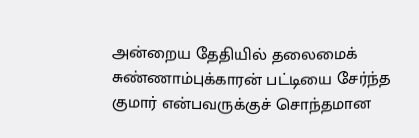அன்றைய தேதியில் தலைமைக்
சுண்ணாம்புக்காரன் பட்டியை சேர்ந்த குமார் என்பவருக்குச் சொந்தமான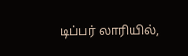டிப்பர் லாரியில்,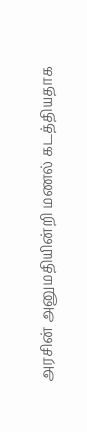அரசின் அனுமதியின்றி மணல் கடத்தியதாக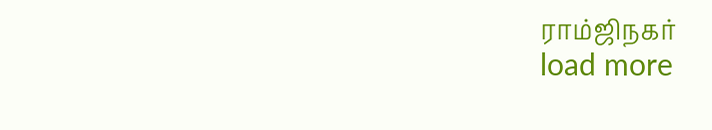ராம்ஜிநகர்
load more